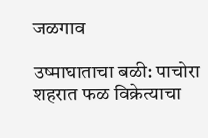जळगाव

उष्माघाताचा बळी: पाचोरा शहरात फळ विक्रेत्याचा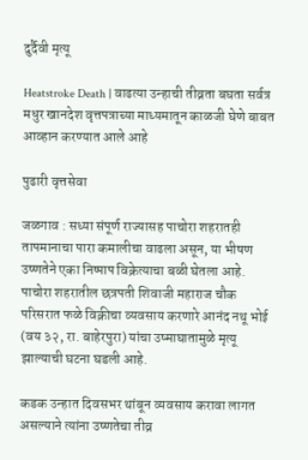दुर्दैवी मृत्यू

Heatstroke Death | वाढत्या उन्हाची तीव्रता बघता सर्वत्र मधुर खानदेश वृत्तपत्राच्या माध्यमातून काळजी घेणे बाबत आव्हान करण्यात आले आहे

पुढारी वृत्तसेवा

जळगाव : सध्या संपूर्ण राज्यासह पाचोरा शहरातही तापमानाचा पारा कमालीचा वाढला असून, या भीषण उष्णतेने एका निष्पाप विक्रेत्याचा बळी घेतला आहे. पाचोरा शहरातील छत्रपती शिवाजी महाराज चौक परिसरात फळे विक्रीचा व्यवसाय करणारे आनंद नथू भोई (वय ३२, रा. बाहेरपुरा) यांचा उष्माघातामुळे मृत्यू झाल्याची घटना घडली आहे.

कडक उन्हात दिवसभर थांबून व्यवसाय करावा लागत असल्याने त्यांना उष्णतेचा तीव्र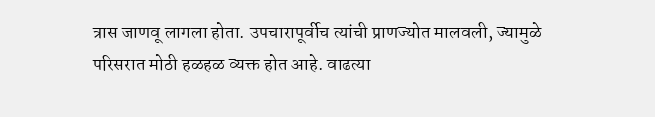त्रास जाणवू लागला होता. उपचारापूर्वीच त्यांची प्राणज्योत मालवली, ज्यामुळे परिसरात मोठी हळहळ व्यक्त होत आहे. वाढत्या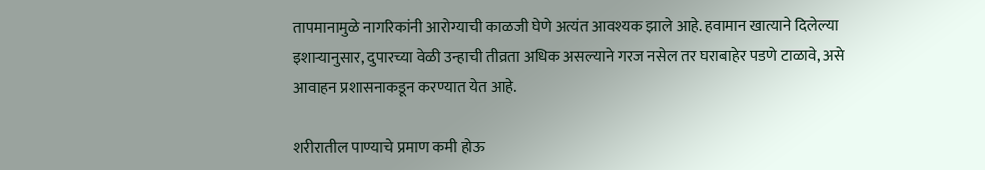तापमानामुळे नागरिकांनी आरोग्याची काळजी घेणे अत्यंत आवश्यक झाले आहे. हवामान खात्याने दिलेल्या इशाऱ्यानुसार, दुपारच्या वेळी उन्हाची तीव्रता अधिक असल्याने गरज नसेल तर घराबाहेर पडणे टाळावे, असे आवाहन प्रशासनाकडून करण्यात येत आहे.

शरीरातील पाण्याचे प्रमाण कमी होऊ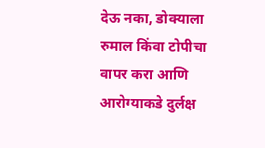देऊ नका, डोक्याला रुमाल किंवा टोपीचा वापर करा आणि आरोग्याकडे दुर्लक्ष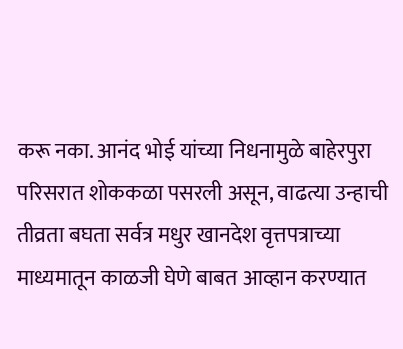करू नका. आनंद भोई यांच्या निधनामुळे बाहेरपुरा परिसरात शोककळा पसरली असून, वाढत्या उन्हाची तीव्रता बघता सर्वत्र मधुर खानदेश वृत्तपत्राच्या माध्यमातून काळजी घेणे बाबत आव्हान करण्यात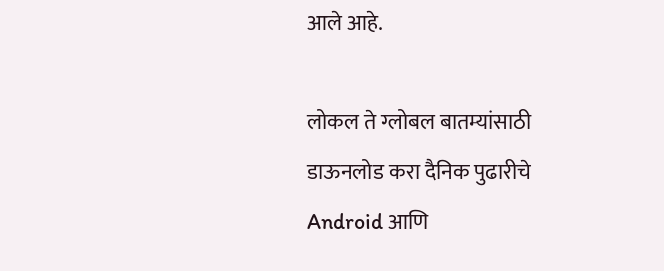आले आहे.

लोकल ते ग्लोबल बातम्यांसाठी डाऊनलोड करा दैनिक पुढारीचे Android आणि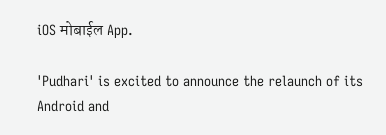iOS मोबाईल App.

'Pudhari' is excited to announce the relaunch of its Android and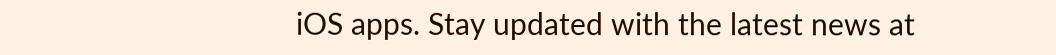iOS apps. Stay updated with the latest news at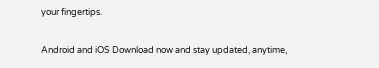your fingertips.

Android and iOS Download now and stay updated, anytime,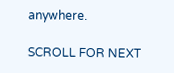anywhere.

SCROLL FOR NEXT